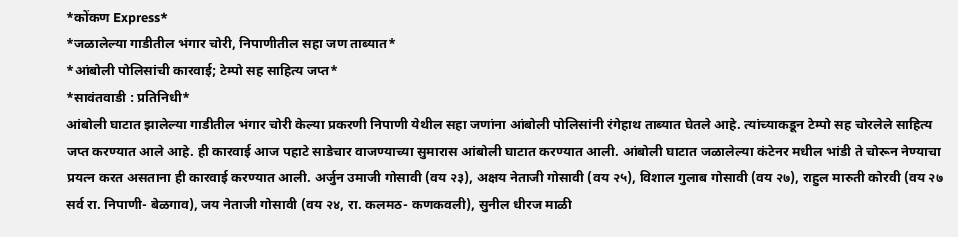*कोंकण Express*
*जळालेल्या गाडीतील भंगार चोरी, निपाणीतील सहा जण ताब्यात*
*आंबोली पोलिसांची कारवाई; टेम्पो सह साहित्य जप्त*
*सावंतवाडी : प्रतिनिधी*
आंबोली घाटात झालेल्या गाडीतील भंगार चोरी केल्या प्रकरणी निपाणी येथील सहा जणांना आंबोली पोलिसांनी रंगेहाथ ताब्यात घेतले आहे. त्यांच्याकडून टेम्पो सह चोरलेले साहित्य जप्त करण्यात आले आहे. ही कारवाई आज पहाटे साडेचार वाजण्याच्या सुमारास आंबोली घाटात करण्यात आली. आंबोली घाटात जळालेल्या कंटेनर मधील भांडी ते चोरून नेण्याचा प्रयत्न करत असताना ही कारवाई करण्यात आली. अर्जुन उमाजी गोसावी (वय २३), अक्षय नेताजी गोसावी (वय २५), विशाल गुलाब गोसावी (वय २७), राहुल मारुती कोरवी (वय २७ सर्व रा. निपाणी- बेळगाव), जय नेताजी गोसावी (वय २४, रा. कलमठ- कणकवली), सुनील धीरज माळी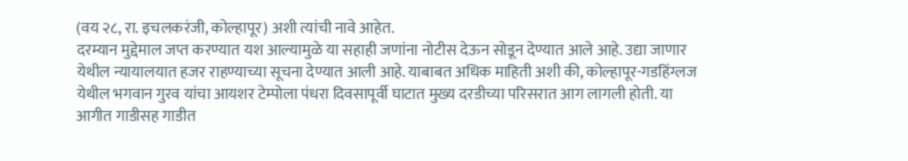(वय २८, रा. इचलकरंजी, कोल्हापूर) अशी त्यांची नावे आहेत.
दरम्यान मुद्देमाल जप्त करण्यात यश आल्यामुळे या सहाही जणांना नोटीस देऊन सोडून देण्यात आले आहे. उद्या जाणार येथील न्यायालयात हजर राहण्याच्या सूचना देण्यात आली आहे. याबाबत अधिक माहिती अशी की, कोल्हापूर-गडहिंग्लज येथील भगवान गुरव यांचा आयशर टेम्पोला पंधरा दिवसापूर्वी घाटात मुख्य दरडीच्या परिसरात आग लागली होती. या आगीत गाडीसह गाडीत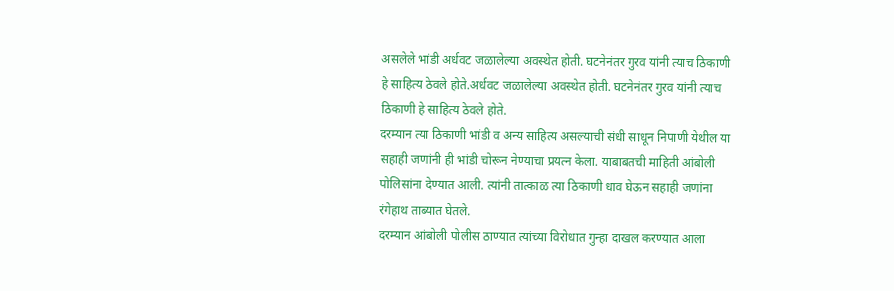असलेले भांडी अर्धवट जळालेल्या अवस्थेत होती. घटनेनंतर गुरव यांनी त्याच ठिकाणी हे साहित्य ठेवले होते.अर्धवट जळालेल्या अवस्थेत होती. घटनेनंतर गुरव यांनी त्याच ठिकाणी हे साहित्य ठेवले होते.
दरम्यान त्या ठिकाणी भांडी व अन्य साहित्य असल्याची संधी साधून निपाणी येथील या सहाही जणांनी ही भांडी चोरून नेण्याचा प्रयत्न केला. याबाबतची माहिती आंबोली पोलिसांना देण्यात आली. त्यांनी तात्काळ त्या ठिकाणी धाव घेऊन सहाही जणांना रंगेहाथ ताब्यात घेतले.
दरम्यान आंबोली पोलीस ठाण्यात त्यांच्या विरोधात गुन्हा दाखल करण्यात आला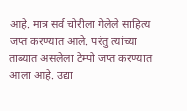आहे. मात्र सर्व चोरीला गेलेले साहित्य जप्त करण्यात आले. परंतु त्यांच्या ताब्यात असलेला टेम्पो जप्त करण्यात आला आहे. उद्या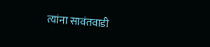त्यांना सावंतवाडी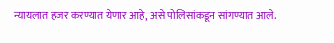न्यायलात हजर करण्यात येणार आहे, असे पोलिसांकडून सांगण्यात आले.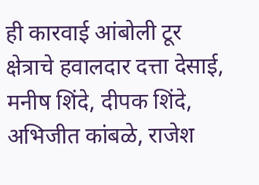ही कारवाई आंबोली टूर क्षेत्राचे हवालदार दत्ता देसाई, मनीष शिंदे, दीपक शिंदे, अभिजीत कांबळे, राजेश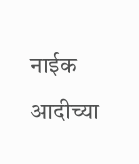नाईक आदीच्या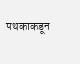पथकाकडून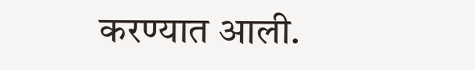करण्यात आली.